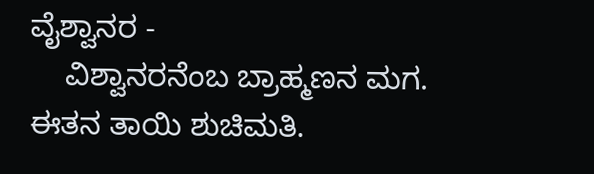ವೈಶ್ವಾನರ -
    ವಿಶ್ವಾನರನೆಂಬ ಬ್ರಾಹ್ಮಣನ ಮಗ. ಈತನ ತಾಯಿ ಶುಚಿಮತಿ.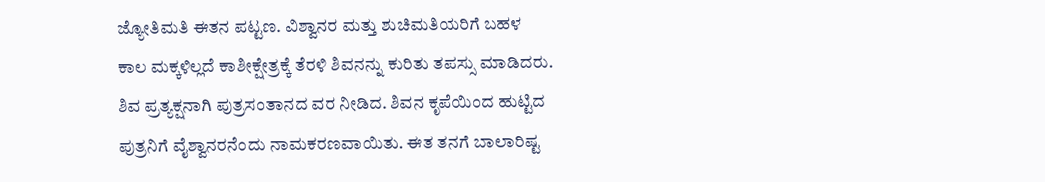ಜ್ಯೋತಿಮತಿ ಈತನ ಪಟ್ಟಣ. ವಿಶ್ವಾನರ ಮತ್ತು ಶುಚಿಮತಿಯರಿಗೆ ಬಹಳ ಕಾಲ ಮಕ್ಕಳಿಲ್ಲದೆ ಕಾಶೀಕ್ಷೇತ್ರಕ್ಕೆ ತೆರಳಿ ಶಿವನನ್ನು ಕುರಿತು ತಪಸ್ಸು ಮಾಡಿದರು. ಶಿವ ಪ್ರತ್ಯಕ್ಷನಾಗಿ ಪುತ್ರಸಂತಾನದ ವರ ನೀಡಿದ. ಶಿವನ ಕೃಪೆಯಿಂದ ಹುಟ್ಟಿದ ಪುತ್ರನಿಗೆ ವೈಶ್ವಾನರನೆಂದು ನಾಮಕರಣವಾಯಿತು. ಈತ ತನಗೆ ಬಾಲಾರಿಷ್ಟ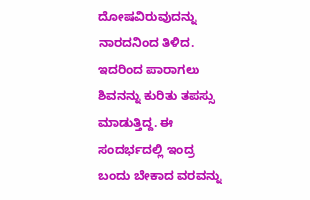ದೋಷವಿರುವುದನ್ನು ನಾರದನಿಂದ ತಿಳಿದ. ಇದರಿಂದ ಪಾರಾಗಲು ಶಿವನನ್ನು ಕುರಿತು ತಪಸ್ಸು ಮಾಡುತ್ತಿದ್ದ. ಈ ಸಂದರ್ಭದಲ್ಲಿ ಇಂದ್ರ ಬಂದು ಬೇಕಾದ ವರವನ್ನು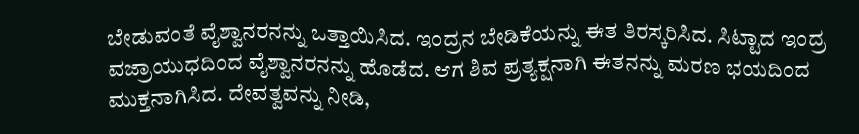ಬೇಡುವಂತೆ ವೈಶ್ವಾನರನನ್ನು ಒತ್ತಾಯಿಸಿದ. ಇಂದ್ರನ ಬೇಡಿಕೆಯನ್ನು ಈತ ತಿರಸ್ಕರಿಸಿದ. ಸಿಟ್ಟಾದ ಇಂದ್ರ ವಜ್ರಾಯುಧದಿಂದ ವೈಶ್ವಾನರನನ್ನು ಹೊಡೆದ. ಆಗ ಶಿವ ಪ್ರತ್ಯಕ್ಷನಾಗಿ ಈತನನ್ನು ಮರಣ ಭಯದಿಂದ ಮುಕ್ತನಾಗಿಸಿದ. ದೇವತ್ವವನ್ನು ನೀಡಿ,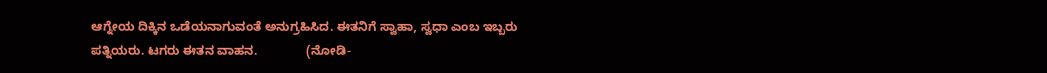ಆಗ್ನೇಯ ದಿಕ್ಕಿನ ಒಡೆಯನಾಗುವಂತೆ ಅನುಗ್ರಹಿಸಿದ. ಈತನಿಗೆ ಸ್ವಾಹಾ, ಸ್ವಧಾ ಎಂಬ ಇಬ್ಬರು ಪತ್ನಿಯರು. ಟಗರು ಈತನ ವಾಹನ.              (ನೋಡಿ-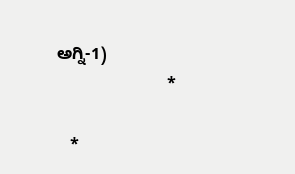ಅಗ್ನಿ-1)
                        *

   *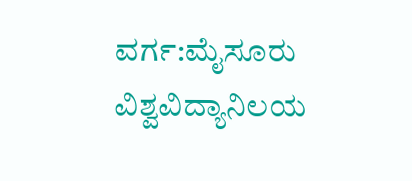ವರ್ಗ:ಮೈಸೂರು ವಿಶ್ವವಿದ್ಯಾನಿಲಯ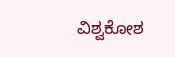ವಿಶ್ವಕೋಶ